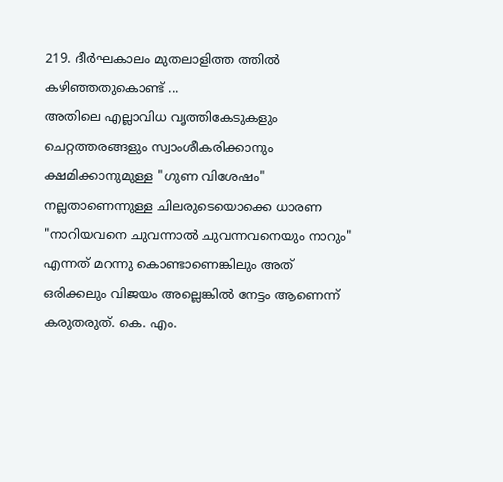219. ദീർഘകാലം മുതലാളിത്ത ത്തിൽ കഴിഞ്ഞതുകൊണ്ട് ...
അതിലെ എല്ലാവിധ വൃത്തികേടുകളും ചെറ്റത്തരങ്ങളും സ്വാംശീകരിക്കാനും ക്ഷമിക്കാനുമുള്ള "ഗുണ വിശേഷം" നല്ലതാണെന്നുള്ള ചിലരുടെയൊക്കെ ധാരണ "നാറിയവനെ ചുവന്നാൽ ചുവന്നവനെയും നാറും" എന്നത് മറന്നു കൊണ്ടാണെങ്കിലും അത് ഒരിക്കലും വിജയം അല്ലെങ്കിൽ നേട്ടം ആണെന്ന് കരുതരുത്. കെ. എം.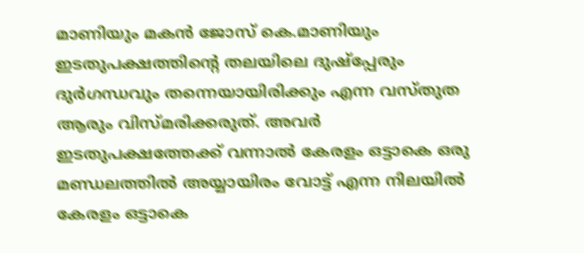മാണിയും മകൻ ജോസ് കെ.മാണിയും ഇടതുപക്ഷത്തിന്റെ തലയിലെ ദുഷ്പ്പേരും ദുർഗന്ധവും തന്നെയായിരിക്കും എന്ന വസ്തുത ആരും വിസ്മരിക്കരുത്. അവർ ഇടതുപക്ഷത്തേക്ക് വന്നാൽ കേരളം ഒട്ടാകെ ഒരു മണ്ഡലത്തിൽ അയ്യായിരം വോട്ട് എന്ന നിലയിൽ കേരളം ഒട്ടാകെ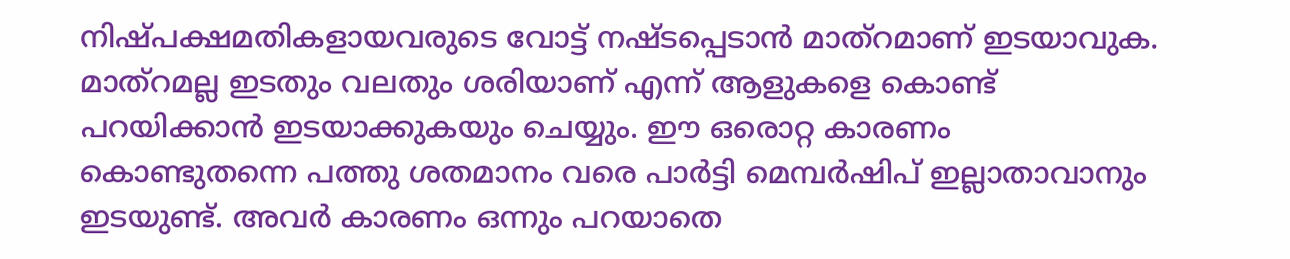നിഷ്പക്ഷമതികളായവരുടെ വോട്ട് നഷ്ടപ്പെടാൻ മാത്റമാണ് ഇടയാവുക. മാത്റമല്ല ഇടതും വലതും ശരിയാണ് എന്ന് ആളുകളെ കൊണ്ട് പറയിക്കാൻ ഇടയാക്കുകയും ചെയ്യും. ഈ ഒരൊറ്റ കാരണം കൊണ്ടുതന്നെ പത്തു ശതമാനം വരെ പാർട്ടി മെമ്പർഷിപ് ഇല്ലാതാവാനും ഇടയുണ്ട്. അവർ കാരണം ഒന്നും പറയാതെ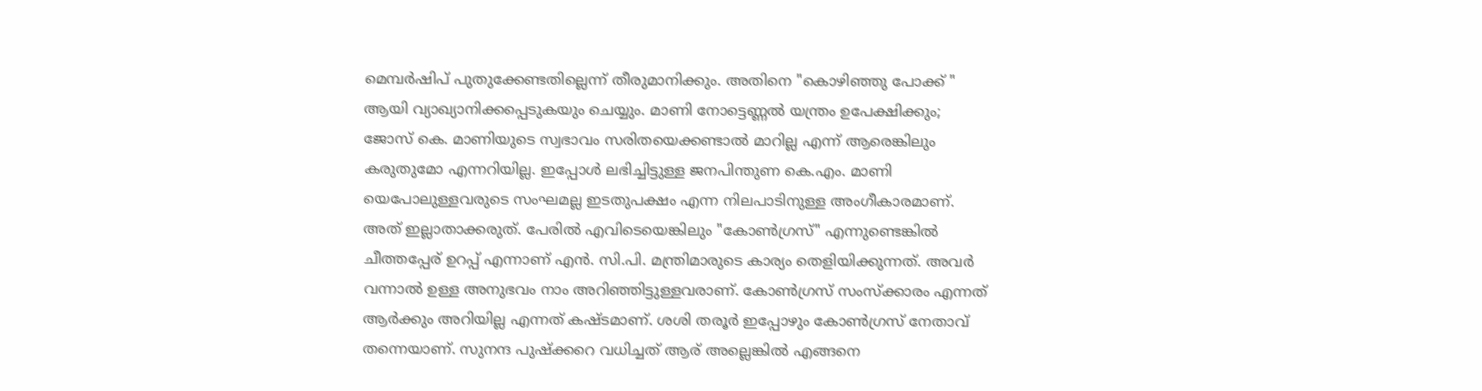മെമ്പർഷിപ് പുതുക്കേണ്ടതില്ലെന്ന് തീരുമാനിക്കും. അതിനെ "കൊഴിഞ്ഞു പോക്ക് " ആയി വ്യാഖ്യാനിക്കപ്പെടുകയും ചെയ്യും. മാണി നോട്ടെണ്ണൽ യന്ത്രം ഉപേക്ഷിക്കും; ജോസ് കെ. മാണിയുടെ സ്വഭാവം സരിതയെക്കണ്ടാൽ മാറില്ല എന്ന് ആരെങ്കിലും കരുതുമോ എന്നറിയില്ല. ഇപ്പോൾ ലഭിച്ചിട്ടുള്ള ജനപിന്തുണ കെ.എം. മാണി യെപോലുള്ളവരുടെ സംഘമല്ല ഇടതുപക്ഷം എന്ന നിലപാടിനുള്ള അംഗീകാരമാണ്. അത് ഇല്ലാതാക്കരുത്. പേരിൽ എവിടെയെങ്കിലും "കോൺഗ്രസ്" എന്നുണ്ടെങ്കിൽ ചീത്തപ്പേര് ഉറപ്പ് എന്നാണ് എൻ. സി.പി. മന്ത്രിമാരുടെ കാര്യം തെളിയിക്കുന്നത്. അവർ വന്നാൽ ഉള്ള അനുഭവം നാം അറിഞ്ഞിട്ടുള്ളവരാണ്. കോൺഗ്രസ് സംസ്ക്കാരം എന്നത് ആർക്കും അറിയില്ല എന്നത് കഷ്ടമാണ്. ശശി തരൂർ ഇപ്പോഴും കോൺഗ്രസ് നേതാവ് തന്നെയാണ്. സുനന്ദ പുഷ്ക്കറെ വധിച്ചത് ആര് അല്ലെങ്കിൽ എങ്ങനെ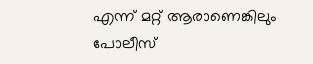എന്ന് മറ്റ് ആരാണെങ്കിലും പോലീസ്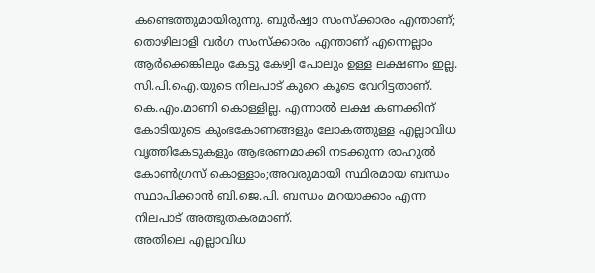കണ്ടെത്തുമായിരുന്നു. ബുർഷ്വാ സംസ്ക്കാരം എന്താണ്; തൊഴിലാളി വർഗ സംസ്ക്കാരം എന്താണ് എന്നെല്ലാം ആർക്കെങ്കിലും കേട്ടു കേഴ്വി പോലും ഉള്ള ലക്ഷണം ഇല്ല. സി.പി.ഐ.യുടെ നിലപാട് കുറെ കൂടെ വേറിട്ടതാണ്. കെ.എം.മാണി കൊള്ളില്ല. എന്നാൽ ലക്ഷ കണക്കിന് കോടിയുടെ കുംഭകോണങ്ങളും ലോകത്തുള്ള എല്ലാവിധ വൃത്തികേടുകളും ആഭരണമാക്കി നടക്കുന്ന രാഹുൽ കോൺഗ്രസ് കൊള്ളാം;അവരുമായി സ്ഥിരമായ ബന്ധം സ്ഥാപിക്കാൻ ബി.ജെ.പി. ബന്ധം മറയാക്കാം എന്ന നിലപാട് അത്ഭുതകരമാണ്.
അതിലെ എല്ലാവിധ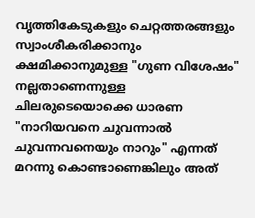വൃത്തികേടുകളും ചെറ്റത്തരങ്ങളും സ്വാംശീകരിക്കാനും ക്ഷമിക്കാനുമുള്ള "ഗുണ വിശേഷം" നല്ലതാണെന്നുള്ള ചിലരുടെയൊക്കെ ധാരണ "നാറിയവനെ ചുവന്നാൽ ചുവന്നവനെയും നാറും" എന്നത് മറന്നു കൊണ്ടാണെങ്കിലും അത്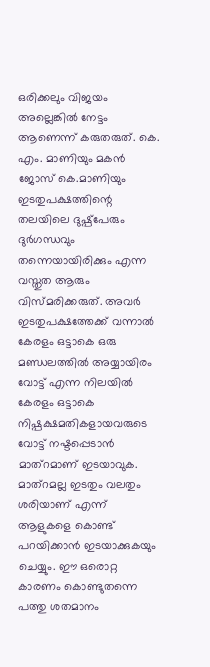ഒരിക്കലും വിജയം അല്ലെങ്കിൽ നേട്ടം ആണെന്ന് കരുതരുത്. കെ. എം. മാണിയും മകൻ ജോസ് കെ.മാണിയും ഇടതുപക്ഷത്തിന്റെ തലയിലെ ദുഷ്പ്പേരും ദുർഗന്ധവും തന്നെയായിരിക്കും എന്ന വസ്തുത ആരും വിസ്മരിക്കരുത്. അവർ ഇടതുപക്ഷത്തേക്ക് വന്നാൽ കേരളം ഒട്ടാകെ ഒരു മണ്ഡലത്തിൽ അയ്യായിരം വോട്ട് എന്ന നിലയിൽ കേരളം ഒട്ടാകെ നിഷ്പക്ഷമതികളായവരുടെ വോട്ട് നഷ്ടപ്പെടാൻ മാത്റമാണ് ഇടയാവുക. മാത്റമല്ല ഇടതും വലതും ശരിയാണ് എന്ന് ആളുകളെ കൊണ്ട് പറയിക്കാൻ ഇടയാക്കുകയും ചെയ്യും. ഈ ഒരൊറ്റ കാരണം കൊണ്ടുതന്നെ പത്തു ശതമാനം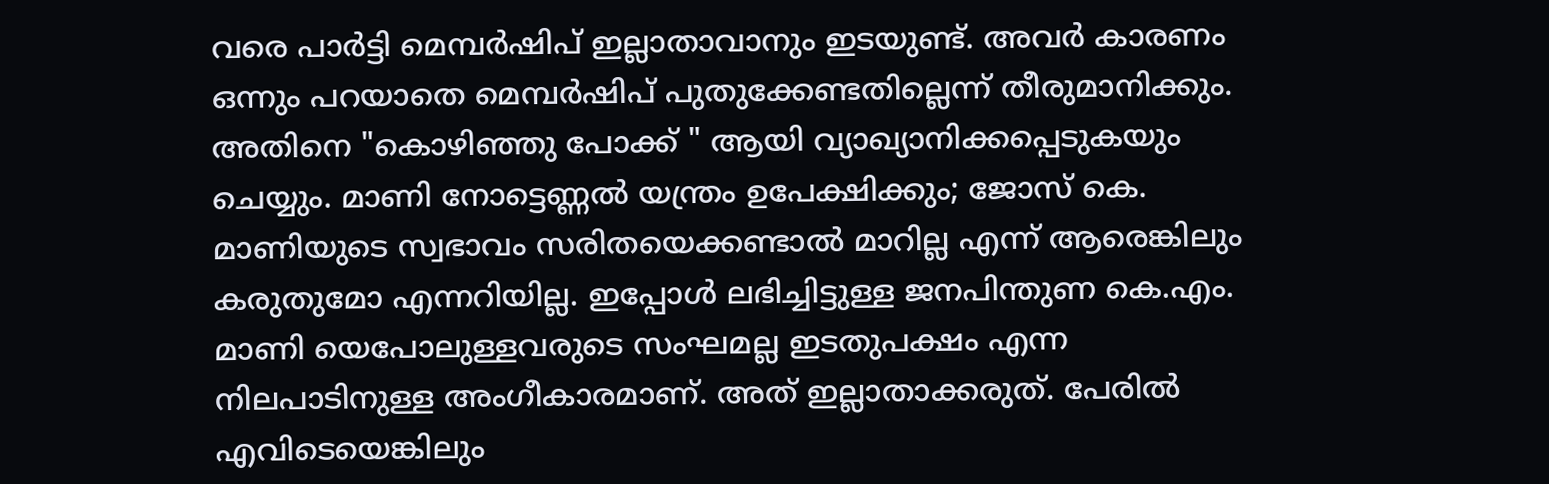വരെ പാർട്ടി മെമ്പർഷിപ് ഇല്ലാതാവാനും ഇടയുണ്ട്. അവർ കാരണം ഒന്നും പറയാതെ മെമ്പർഷിപ് പുതുക്കേണ്ടതില്ലെന്ന് തീരുമാനിക്കും. അതിനെ "കൊഴിഞ്ഞു പോക്ക് " ആയി വ്യാഖ്യാനിക്കപ്പെടുകയും ചെയ്യും. മാണി നോട്ടെണ്ണൽ യന്ത്രം ഉപേക്ഷിക്കും; ജോസ് കെ. മാണിയുടെ സ്വഭാവം സരിതയെക്കണ്ടാൽ മാറില്ല എന്ന് ആരെങ്കിലും കരുതുമോ എന്നറിയില്ല. ഇപ്പോൾ ലഭിച്ചിട്ടുള്ള ജനപിന്തുണ കെ.എം. മാണി യെപോലുള്ളവരുടെ സംഘമല്ല ഇടതുപക്ഷം എന്ന നിലപാടിനുള്ള അംഗീകാരമാണ്. അത് ഇല്ലാതാക്കരുത്. പേരിൽ എവിടെയെങ്കിലും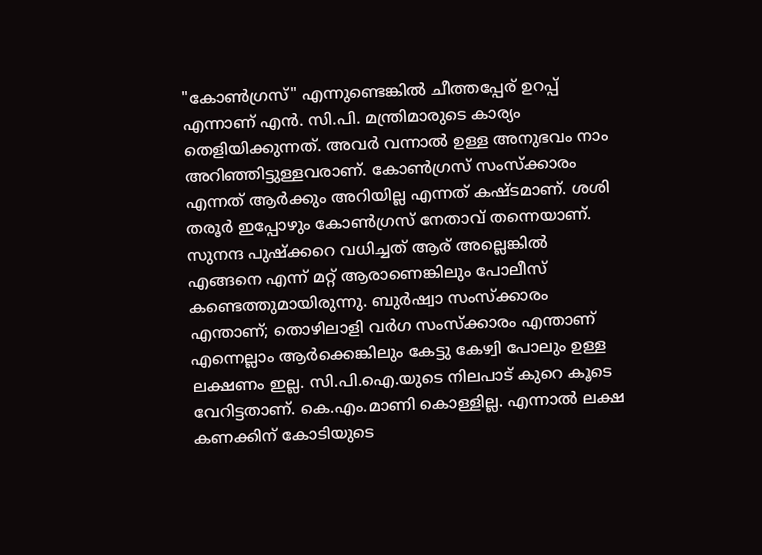"കോൺഗ്രസ്" എന്നുണ്ടെങ്കിൽ ചീത്തപ്പേര് ഉറപ്പ് എന്നാണ് എൻ. സി.പി. മന്ത്രിമാരുടെ കാര്യം തെളിയിക്കുന്നത്. അവർ വന്നാൽ ഉള്ള അനുഭവം നാം അറിഞ്ഞിട്ടുള്ളവരാണ്. കോൺഗ്രസ് സംസ്ക്കാരം എന്നത് ആർക്കും അറിയില്ല എന്നത് കഷ്ടമാണ്. ശശി തരൂർ ഇപ്പോഴും കോൺഗ്രസ് നേതാവ് തന്നെയാണ്. സുനന്ദ പുഷ്ക്കറെ വധിച്ചത് ആര് അല്ലെങ്കിൽ എങ്ങനെ എന്ന് മറ്റ് ആരാണെങ്കിലും പോലീസ് കണ്ടെത്തുമായിരുന്നു. ബുർഷ്വാ സംസ്ക്കാരം എന്താണ്; തൊഴിലാളി വർഗ സംസ്ക്കാരം എന്താണ് എന്നെല്ലാം ആർക്കെങ്കിലും കേട്ടു കേഴ്വി പോലും ഉള്ള ലക്ഷണം ഇല്ല. സി.പി.ഐ.യുടെ നിലപാട് കുറെ കൂടെ വേറിട്ടതാണ്. കെ.എം.മാണി കൊള്ളില്ല. എന്നാൽ ലക്ഷ കണക്കിന് കോടിയുടെ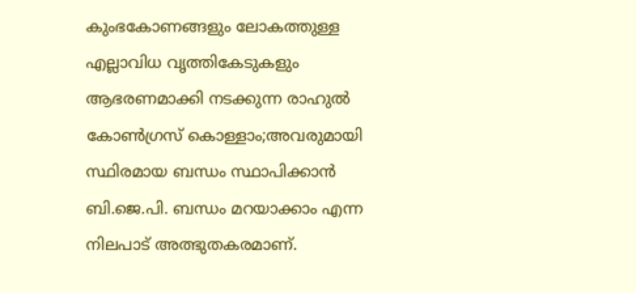കുംഭകോണങ്ങളും ലോകത്തുള്ള എല്ലാവിധ വൃത്തികേടുകളും ആഭരണമാക്കി നടക്കുന്ന രാഹുൽ കോൺഗ്രസ് കൊള്ളാം;അവരുമായി സ്ഥിരമായ ബന്ധം സ്ഥാപിക്കാൻ ബി.ജെ.പി. ബന്ധം മറയാക്കാം എന്ന നിലപാട് അത്ഭുതകരമാണ്.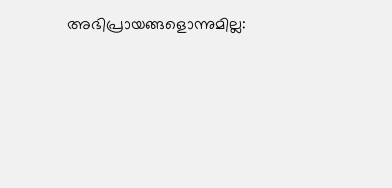അഭിപ്രായങ്ങളൊന്നുമില്ല: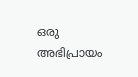ഒരു അഭിപ്രായം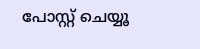പോസ്റ്റ് ചെയ്യൂ